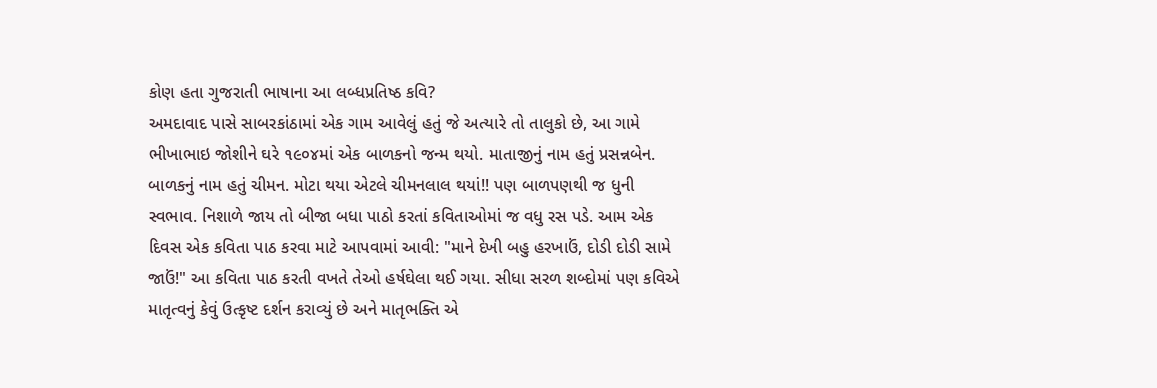કોણ હતા ગુજરાતી ભાષાના આ લબ્ધપ્રતિષ્ઠ કવિ?
અમદાવાદ પાસે સાબરકાંઠામાં એક ગામ આવેલું હતું જે અત્યારે તો તાલુકો છે, આ ગામે ભીખાભાઇ જોશીને ઘરે ૧૯૦૪માં એક બાળકનો જન્મ થયો. માતાજીનું નામ હતું પ્રસન્નબેન. બાળકનું નામ હતું ચીમન. મોટા થયા એટલે ચીમનલાલ થયાં!! પણ બાળપણથી જ ધુની સ્વભાવ. નિશાળે જાય તો બીજા બધા પાઠો કરતાં કવિતાઓમાં જ વધુ રસ પડે. આમ એક દિવસ એક કવિતા પાઠ કરવા માટે આપવામાં આવી: "માને દેખી બહુ હરખાઉં, દોડી દોડી સામે જાઉં!" આ કવિતા પાઠ કરતી વખતે તેઓ હર્ષઘેલા થઈ ગયા. સીધા સરળ શબ્દોમાં પણ કવિએ માતૃત્વનું કેવું ઉત્કૃષ્ટ દર્શન કરાવ્યું છે અને માતૃભક્તિ એ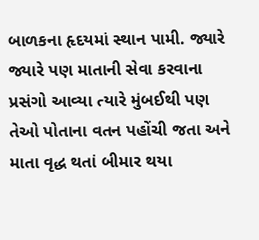બાળકના હૃદયમાં સ્થાન પામી. જ્યારે જ્યારે પણ માતાની સેવા કરવાના પ્રસંગો આવ્યા ત્યારે મુંબઈથી પણ તેઓ પોતાના વતન પહોંચી જતા અને માતા વૃદ્ધ થતાં બીમાર થયા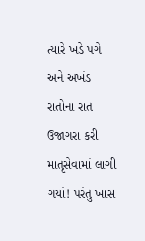ત્યારે ખડે પગે અને અખંડ રાતોના રાત ઉજાગરા કરી માતૃસેવામાં લાગી ગયાં! પરંતુ ખાસ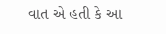વાત એ હતી કે આ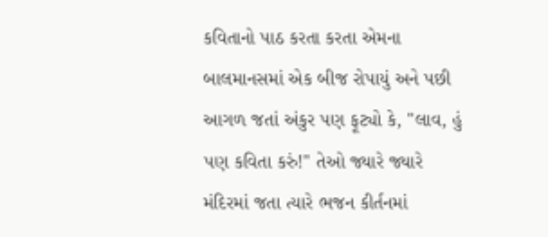કવિતાનો પાઠ કરતા કરતા એમના બાલમાનસમાં એક બીજ રોપાયું અને પછી આગળ જતાં અંકુર પણ ફૂટ્યો કે, "લાવ, હું પણ કવિતા કરું!" તેઓ જ્યારે જ્યારે મંદિરમાં જતા ત્યારે ભજન કીર્તનમાં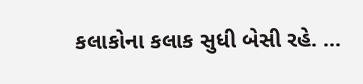કલાકોના કલાક સુધી બેસી રહે. ...